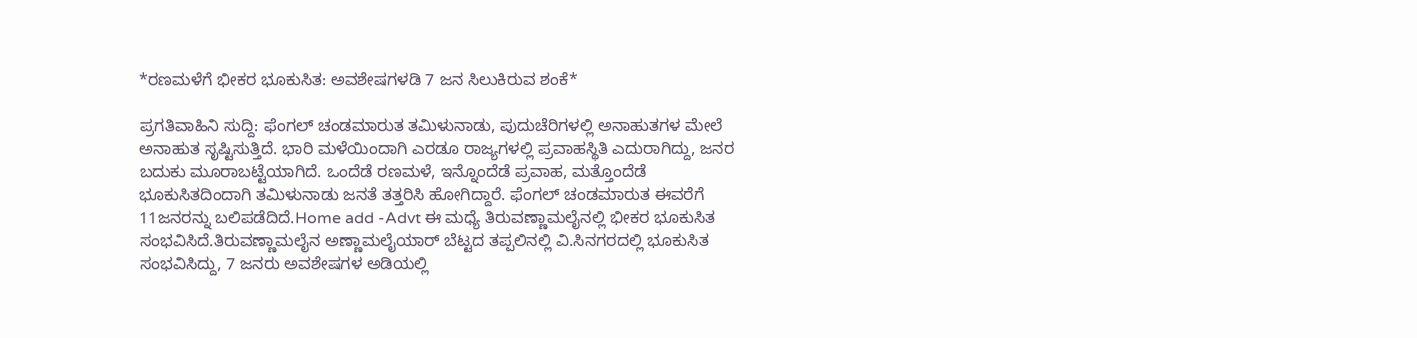*ರಣಮಳೆಗೆ ಭೀಕರ ಭೂಕುಸಿತ: ಅವಶೇಷಗಳಡಿ 7 ಜನ ಸಿಲುಕಿರುವ ಶಂಕೆ*

ಪ್ರಗತಿವಾಹಿನಿ ಸುದ್ದಿ: ಫೆಂಗಲ್ ಚಂಡಮಾರುತ ತಮಿಳುನಾಡು, ಪುದುಚೆರಿಗಳಲ್ಲಿ ಅನಾಹುತಗಳ ಮೇಲೆ ಅನಾಹುತ ಸೃಷ್ಟಿಸುತ್ತಿದೆ. ಭಾರಿ ಮಳೆಯಿಂದಾಗಿ ಎರಡೂ ರಾಜ್ಯಗಳಲ್ಲಿ ಪ್ರವಾಹಸ್ಥಿತಿ ಎದುರಾಗಿದ್ದು, ಜನರ ಬದುಕು ಮೂರಾಬಟ್ಟೆಯಾಗಿದೆ. ಒಂದೆಡೆ ರಣಮಳೆ, ಇನ್ನೊಂದೆಡೆ ಪ್ರವಾಹ, ಮತ್ತೊಂದೆಡೆ ಭೂಕುಸಿತದಿಂದಾಗಿ ತಮಿಳುನಾಡು ಜನತೆ ತತ್ತರಿಸಿ ಹೋಗಿದ್ದಾರೆ. ಫೆಂಗಲ್ ಚಂಡಮಾರುತ ಈವರೆಗೆ 11ಜನರನ್ನು ಬಲಿಪಡೆದಿದೆ.Home add -Advt ಈ ಮಧ್ಯೆ ತಿರುವಣ್ಣಾಮಲೈನಲ್ಲಿ ಭೀಕರ ಭೂಕುಸಿತ ಸಂಭವಿಸಿದೆ.ತಿರುವಣ್ಣಾಮಲೈನ ಅಣ್ಣಾಮಲೈಯಾರ್ ಬೆಟ್ಟದ ತಪ್ಪಲಿನಲ್ಲಿ ವಿ.ಸಿನಗರದಲ್ಲಿ ಭೂಕುಸಿತ ಸಂಭವಿಸಿದ್ದು, 7 ಜನರು ಅವಶೇಷಗಳ ಅಡಿಯಲ್ಲಿ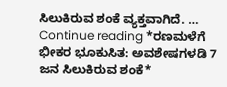ಸಿಲುಕಿರುವ ಶಂಕೆ ವ್ಯಕ್ತವಾಗಿದೆ. … Continue reading *ರಣಮಳೆಗೆ ಭೀಕರ ಭೂಕುಸಿತ: ಅವಶೇಷಗಳಡಿ 7 ಜನ ಸಿಲುಕಿರುವ ಶಂಕೆ*